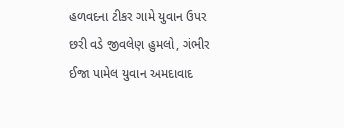હળવદના ટીકર ગામે યુવાન ઉપર છરી વડે જીવલેણ હુમલો, ગંભીર ઈજા પામેલ યુવાન અમદાવાદ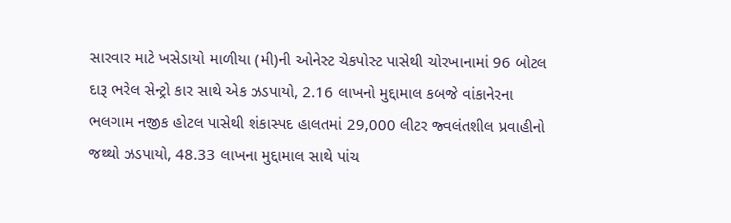સારવાર માટે ખસેડાયો માળીયા (મી)ની ઓનેસ્ટ ચેકપોસ્ટ પાસેથી ચોરખાનામાં 96 બોટલ દારૂ ભરેલ સેન્ટ્રો કાર સાથે એક ઝડપાયો, 2.16 લાખનો મુદ્દામાલ કબજે વાંકાનેરના ભલગામ નજીક હોટલ પાસેથી શંકાસ્પદ હાલતમાં 29,000 લીટર જ્વલંતશીલ પ્રવાહીનો જથ્થો ઝડપાયો, 48.33 લાખના મુદ્દામાલ સાથે પાંચ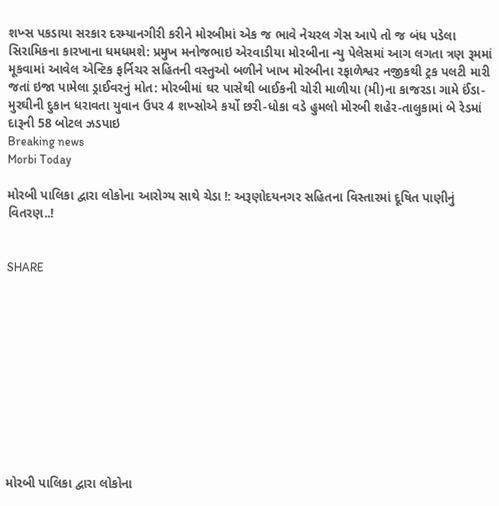શખ્સ પકડાયા સરકાર દરમ્યાનગીરી કરીને મોરબીમાં એક જ ભાવે નેચરલ ગેસ આપે તો જ બંધ પડેલા સિરામિકના કારખાના ધમધમશે: પ્રમુખ મનોજભાઇ એરવાડીયા મોરબીના ન્યુ પેલેસમાં આગ લગતા ત્રણ રૂમમાં મૂકવામાં આવેલ એન્ટિક ફર્નિચર સહિતની વસ્તુઓ બળીને ખાખ મોરબીના રફાળેશ્વર નજીકથી ટ્રક પલટી મારી જતાં ઇજા પામેલા ડ્રાઈવરનું મોત: મોરબીમાં ઘર પાસેથી બાઈકની ચોરી માળીયા (મી)ના કાજરડા ગામે ઈંડા-મુરઘીની દુકાન ધરાવતા યુવાન ઉપર 4 શખ્સોએ કર્યો છરી-ધોકા વડે હુમલો મોરબી શહેર-તાલુકામાં બે રેડમાં દારૂની 58 બોટલ ઝડપાઇ
Breaking news
Morbi Today

મોરબી પાલિકા દ્વારા લોકોના આરોગ્ય સાથે ચેડા !: અરૂણોદયનગર સહિતના વિસ્તારમાં દૂષિત પાણીનું વિતરણ..!


SHARE











મોરબી પાલિકા દ્વારા લોકોના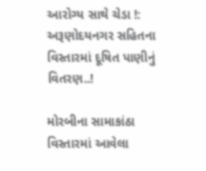આરોગ્ય સાથે ચેડા !: અરૂણોદયનગર સહિતના વિસ્તારમાં દૂષિત પાણીનું વિતરણ..!

મોરબીના સામાકાંઠા વિસ્તારમાં આવેલા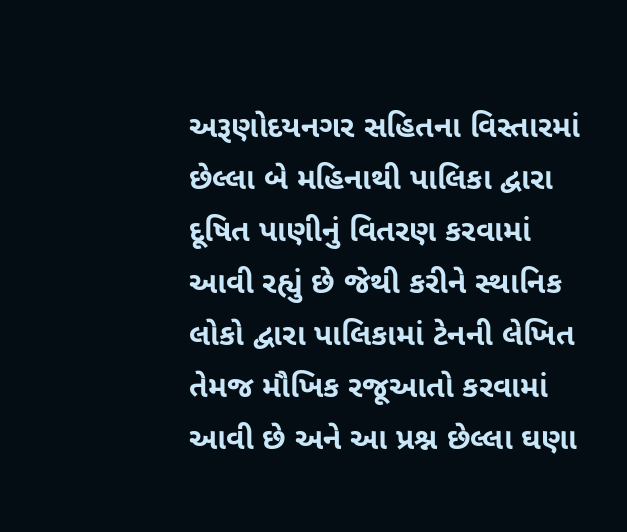અરૂણોદયનગર સહિતના વિસ્તારમાં છેલ્લા બે મહિનાથી પાલિકા દ્વારા દૂષિત પાણીનું વિતરણ કરવામાં આવી રહ્યું છે જેથી કરીને સ્થાનિક લોકો દ્વારા પાલિકામાં ટેનની લેખિત તેમજ મૌખિક રજૂઆતો કરવામાં આવી છે અને આ પ્રશ્ન છેલ્લા ઘણા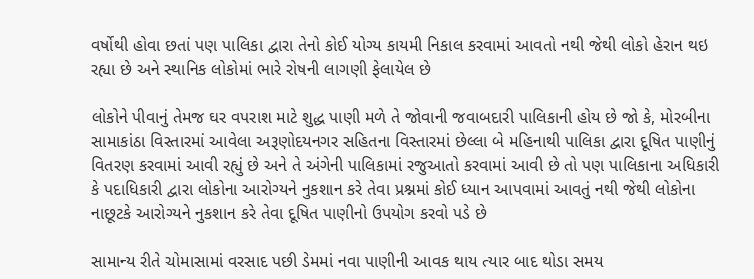વર્ષોથી હોવા છતાં પણ પાલિકા દ્વારા તેનો કોઈ યોગ્ય કાયમી નિકાલ કરવામાં આવતો નથી જેથી લોકો હેરાન થઇ રહ્યા છે અને સ્થાનિક લોકોમાં ભારે રોષની લાગણી ફેલાયેલ છે

લોકોને પીવાનું તેમજ ઘર વપરાશ માટે શુદ્ધ પાણી મળે તે જોવાની જવાબદારી પાલિકાની હોય છે જો કે, મોરબીના સામાકાંઠા વિસ્તારમાં આવેલા અરૂણોદયનગર સહિતના વિસ્તારમાં છેલ્લા બે મહિનાથી પાલિકા દ્વારા દૂષિત પાણીનું વિતરણ કરવામાં આવી રહ્યું છે અને તે અંગેની પાલિકામાં રજુઆતો કરવામાં આવી છે તો પણ પાલિકાના અધિકારી કે પદાધિકારી દ્વારા લોકોના આરોગ્યને નુકશાન કરે તેવા પ્રશ્નમાં કોઈ ધ્યાન આપવામાં આવતું નથી જેથી લોકોના નાછૂટકે આરોગ્યને નુકશાન કરે તેવા દૂષિત પાણીનો ઉપયોગ કરવો પડે છે

સામાન્ય રીતે ચોમાસામાં વરસાદ પછી ડેમમાં નવા પાણીની આવક થાય ત્યાર બાદ થોડા સમય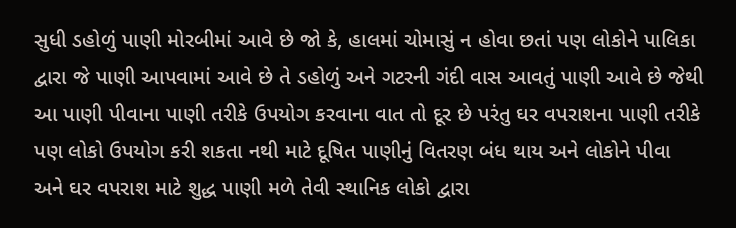સુધી ડહોળું પાણી મોરબીમાં આવે છે જો કે, હાલમાં ચોમાસું ન હોવા છતાં પણ લોકોને પાલિકા દ્વારા જે પાણી આપવામાં આવે છે તે ડહોળું અને ગટરની ગંદી વાસ આવતું પાણી આવે છે જેથી આ પાણી પીવાના પાણી તરીકે ઉપયોગ કરવાના વાત તો દૂર છે પરંતુ ઘર વપરાશના પાણી તરીકે પણ લોકો ઉપયોગ કરી શકતા નથી માટે દૂષિત પાણીનું વિતરણ બંધ થાય અને લોકોને પીવા અને ઘર વપરાશ માટે શુદ્ધ પાણી મળે તેવી સ્થાનિક લોકો દ્વારા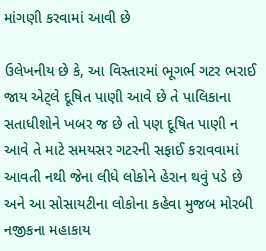માંગણી કરવામાં આવી છે

ઉલેખનીય છે કે, આ વિસ્તારમાં ભૂગર્ભ ગટર ભરાઈ જાય એટ્લે દૂષિત પાણી આવે છે તે પાલિકાના સતાધીશોને ખબર જ છે તો પણ દૂષિત પાણી ન આવે તે માટે સમયસર ગટરની સફાઈ કરાવવામાં આવતી નથી જેના લીધે લોકોને હેરાન થવું પડે છે અને આ સોસાયટીના લોકોના કહેવા મુજબ મોરબી નજીકના મહાકાય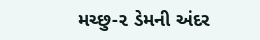મચ્છુ-૨ ડેમની અંદર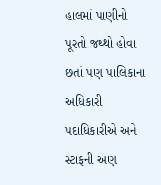હાલમાં પાણીનો પૂરતો જથ્થો હોવા છતાં પણ પાલિકાના અધિકારી પદાધિકારીએ અને સ્ટાફની અણ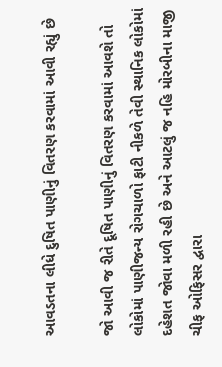આવડતના લીધે દુષિત પાણીનું વિતરણ કરવામાં આવી રહ્યું છે

જો આવી જ રીતે દૂષિત પાણીનું વિતરણ કરવામાં આવશે તો લોકોમાં પાણીજન્ય રોગચાળો ફાટી નીકળે તેવી સ્થાનિક લોકોમાં દહેશત જોવા મળી રહી છે અને આટલું જ નહિ મોરબીના માજી ચીફ ઓફિસર દ્વારા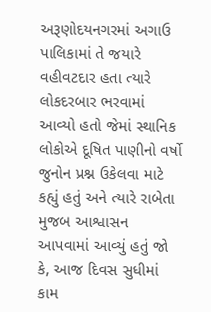અરૂણોદયનગરમાં અગાઉ પાલિકામાં તે જયારે વહીવટદાર હતા ત્યારે લોકદરબાર ભરવામાં આવ્યો હતો જેમાં સ્થાનિક લોકોએ દૂષિત પાણીનો વર્ષો જુનોન પ્રશ્ન ઉકેલવા માટે કહ્યું હતું અને ત્યારે રાબેતા મુજબ આશ્વાસન આપવામાં આવ્યું હતું જો કે, આજ દિવસ સુધીમાં કામ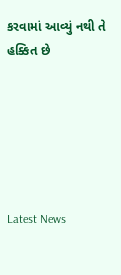કરવામાં આવ્યું નથી તે હક્કિત છે






Latest News